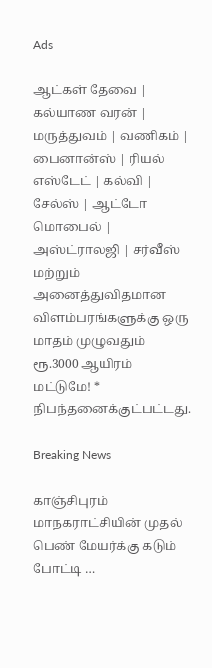Ads

ஆட்கள் தேவை | கல்யாண வரன் | மருத்துவம் | வணிகம் | பைனான்ஸ் | ரியல் எஸ்டேட் | கல்வி | சேல்ஸ் | ஆட்டோ மொபைல் | அஸ்ட்ராலஜி | சர்வீஸ் மற்றும் அனைத்துவிதமான விளம்பரங்களுக்கு ஒரு மாதம் முழுவதும் ரூ.3000 ஆயிரம் மட்டுமே! * நிபந்தனைக்குட்பட்டது.

Breaking News

காஞ்சிபுரம் மாநகராட்சியின் முதல் பெண் மேயர்க்கு கடும் போட்டி …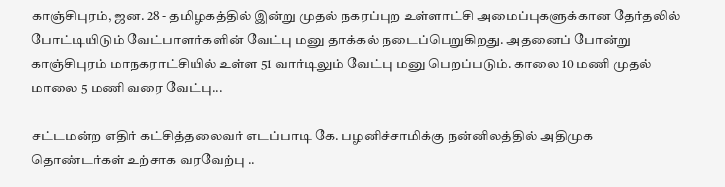காஞ்சிபுரம், ஜன. 28 - தமிழகத்தில் இன்று முதல் நகரப்புற உள்ளாட்சி அமைப்புகளுக்கான தேர்தலில் போட்டியிடும் வேட்பாளர்களின் வேட்பு மனு தாக்கல் நடைப்பெறுகிறது. அதனைப் போன்று காஞ்சிபுரம் மாநகராட்சியில் உள்ள 51 வார்டிலும் வேட்பு மனு பெறப்படும். காலை 10 மணி முதல் மாலை 5 மணி வரை வேட்பு...

சட்டமன்ற எதிர் கட்சித்தலைவர் எடப்பாடி கே. பழனிச்சாமிக்கு நன்னிலத்தில் அதிமுக தொண்டர்கள் உற்சாக வரவேற்பு ..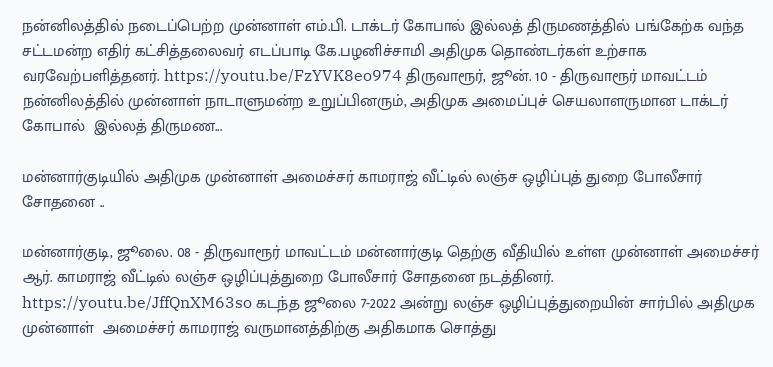நன்னிலத்தில் நடைப்பெற்ற முன்னாள் எம்.பி. டாக்டர் கோபால் இல்லத் திருமணத்தில் பங்கேற்க வந்த சட்டமன்ற எதிர் கட்சித்தலைவர் எடப்பாடி கே.பழனிச்சாமி அதிமுக தொண்டர்கள் உற்சாக வரவேற்பளித்தனர். https://youtu.be/FzYVK8eo974 திருவாரூர், ஜூன். 10 - திருவாரூர் மாவட்டம் நன்னிலத்தில் முன்னாள் நாடாளுமன்ற உறுப்பினரும், அதிமுக அமைப்புச் செயலாளருமான டாக்டர் கோபால்  இல்லத் திருமண...

மன்னார்குடியில் அதிமுக முன்னாள் அமைச்சர் காமராஜ் வீட்டில் லஞ்ச ஒழிப்புத் துறை போலீசார் சோதனை ..

மன்னார்குடி, ஜூலை. 08 - திருவாரூர் மாவட்டம் மன்னார்குடி தெற்கு வீதியில் உள்ள முன்னாள் அமைச்சர் ஆர். காமராஜ் வீட்டில் லஞ்ச ஒழிப்புத்துறை போலீசார் சோதனை நடத்தினர். https://youtu.be/JffQnXM63so கடந்த ஜூலை 7-2022 அன்று லஞ்ச ஒழிப்புத்துறையின் சார்பில் அதிமுக முன்னாள்  அமைச்சர் காமராஜ் வருமானத்திற்கு அதிகமாக சொத்து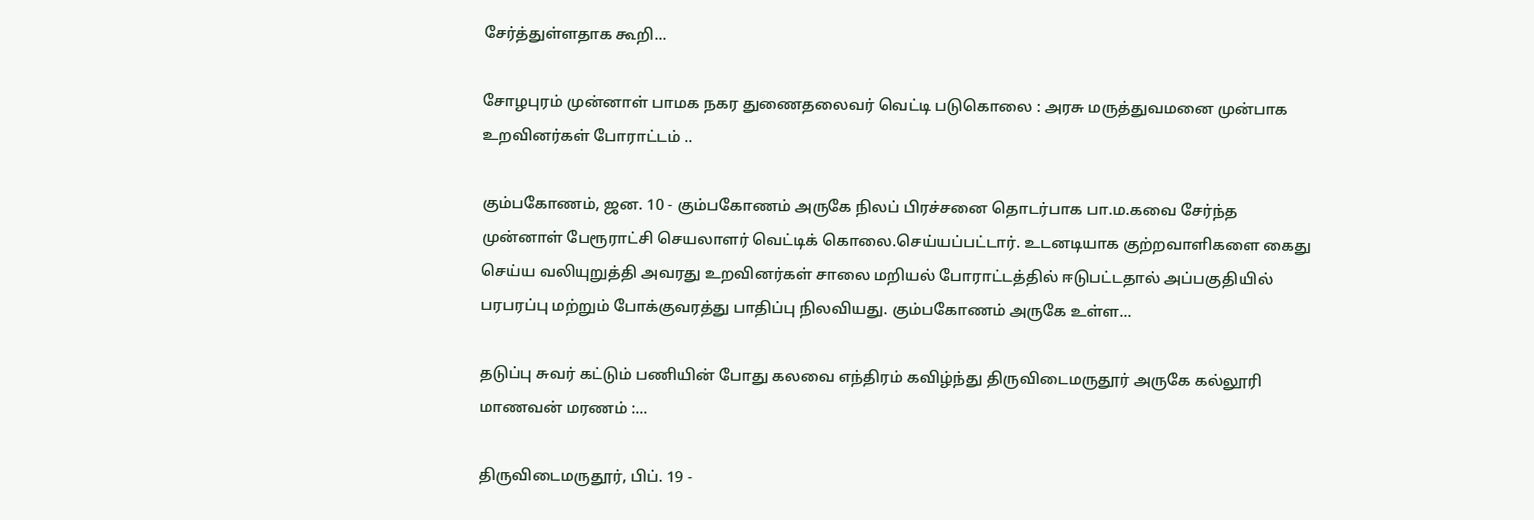சேர்த்துள்ளதாக கூறி...

சோழபுரம் முன்னாள் பாமக நகர துணைதலைவர் வெட்டி படுகொலை : அரசு மருத்துவமனை முன்பாக உறவினர்கள் போராட்டம் ..

கும்பகோணம், ஜன. 10 - கும்பகோணம் அருகே நிலப் பிரச்சனை தொடர்பாக பா.ம.கவை சேர்ந்த முன்னாள் பேரூராட்சி செயலாளர் வெட்டிக் கொலை.செய்யப்பட்டார். உடனடியாக குற்றவாளிகளை கைது செய்ய வலியுறுத்தி அவரது உறவினர்கள் சாலை மறியல் போராட்டத்தில் ஈடுபட்டதால் அப்பகுதியில் பரபரப்பு மற்றும் போக்குவரத்து பாதிப்பு நிலவியது. கும்பகோணம் அருகே உள்ள...

தடுப்பு சுவர் கட்டும் பணியின் போது கலவை எந்திரம் கவிழ்ந்து திருவிடைமருதூர் அருகே கல்லூரி மாணவன் மரணம் :...

திருவிடைமருதூர், பிப். 19 -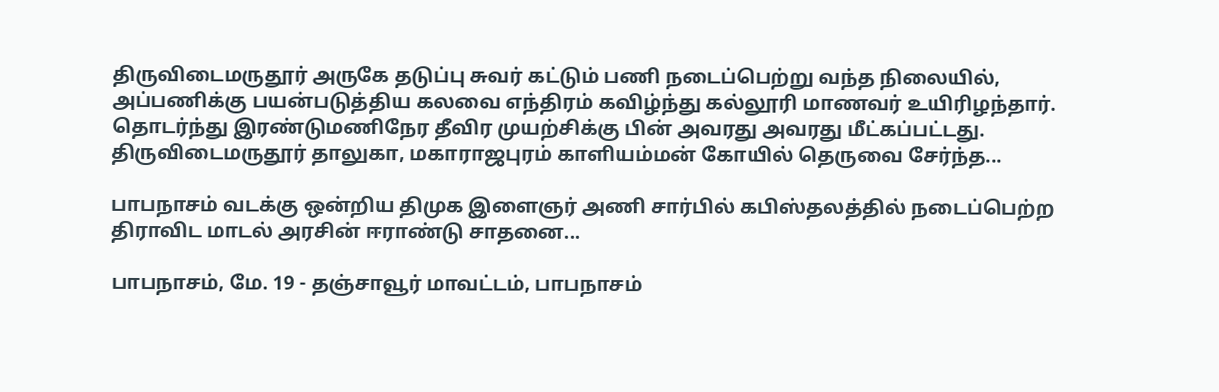திருவிடைமருதூர் அருகே தடுப்பு சுவர் கட்டும் பணி நடைப்பெற்று வந்த நிலையில், அப்பணிக்கு பயன்படுத்திய கலவை எந்திரம் கவிழ்ந்து கல்லூரி மாணவர் உயிரிழந்தார். தொடர்ந்து இரண்டுமணிநேர தீவிர முயற்சிக்கு பின் அவரது அவரது மீட்கப்பட்டது. திருவிடைமருதூர் தாலுகா, மகாராஜபுரம் காளியம்மன் கோயில் தெருவை சேர்ந்த...

பாபநாசம் வடக்கு ஒன்றிய திமுக இளைஞர் அணி சார்பில் கபிஸ்தலத்தில் நடைப்பெற்ற திராவிட மாடல் அரசின் ஈராண்டு சாதனை...

பாபநாசம், மே. 19 - தஞ்சாவூர் மாவட்டம், பாபநாசம்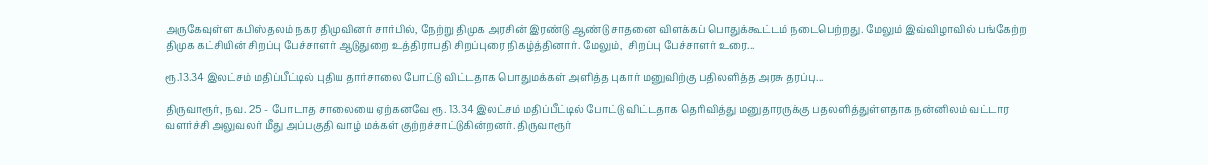அருகேவுள்ள கபிஸ்தலம் நகர திமுவினர் சார்பில், நேற்று திமுக அரசின் இரண்டு ஆண்டு சாதனை விளக்கப் பொதுக்கூட்டம் நடைபெற்றது. மேலும் இவ்விழாவில் பங்கேற்ற திமுக கட்சியின் சிறப்பு பேச்சாளர் ஆடுதுறை உத்திராபதி சிறப்புரை நிகழ்த்தினார். மேலும்,  சிறப்பு பேச்சாளர் உரை...

ரூ.13.34 இலட்சம் மதிப்பீட்டில் புதிய தார்சாலை போட்டு விட்டதாக பொதுமக்கள் அளித்த புகார் மனுவிற்கு பதிலளித்த அரசு தரப்பு...

திருவாரூர், நவ. 25 - போடாத சாலையை ஏற்கனவே ரூ. 13.34 இலட்சம் மதிப்பீட்டில் போட்டு விட்டதாக தெரிவித்து மனுதாரருக்கு பதலளித்துள்ளதாக நன்னிலம் வட்டார வளர்ச்சி அலுவலர் மீது அப்பகுதி வாழ் மக்கள் குற்றச்சாட்டுகின்றனர். திருவாரூர்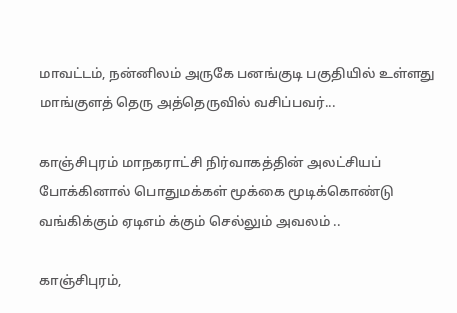மாவட்டம், நன்னிலம் அருகே பனங்குடி பகுதியில் உள்ளது மாங்குளத் தெரு அத்தெருவில் வசிப்பவர்...

காஞ்சிபுரம் மாநகராட்சி நிர்வாகத்தின் அலட்சியப் போக்கினால் பொதுமக்கள் மூக்கை மூடிக்கொண்டு வங்கிக்கும் ஏடிஎம் க்கும் செல்லும் அவலம் ..

காஞ்சிபுரம்,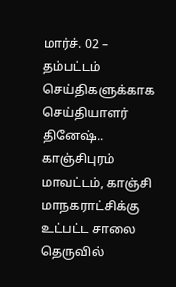மார்ச். 02 – தம்பட்டம் செய்திகளுக்காக செய்தியாளர் தினேஷ்.. காஞ்சிபுரம் மாவட்டம், காஞ்சி மாநகராட்சிக்கு உட்பட்ட சாலை தெருவில்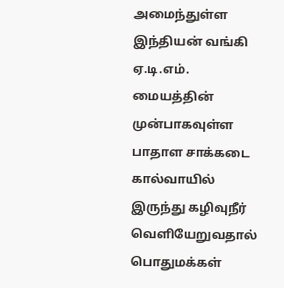அமைந்துள்ள இந்தியன் வங்கி ஏ.டி.எம். மையத்தின் முன்பாகவுள்ள பாதாள சாக்கடை கால்வாயில் இருந்து கழிவுநீர் வெளியேறுவதால் பொதுமக்கள்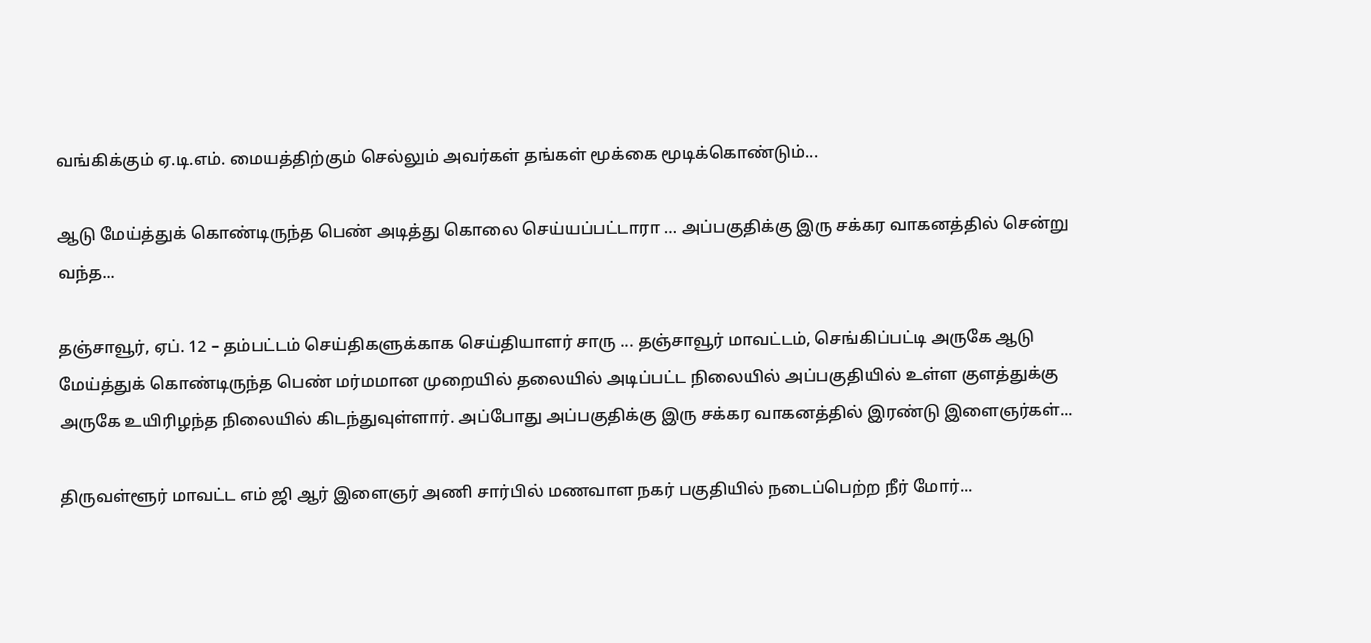வங்கிக்கும் ஏ.டி.எம். மையத்திற்கும் செல்லும் அவர்கள் தங்கள் மூக்கை மூடிக்கொண்டும்...

ஆடு மேய்த்துக் கொண்டிருந்த பெண் அடித்து கொலை செய்யப்பட்டாரா … அப்பகுதிக்கு இரு சக்கர வாகனத்தில் சென்று வந்த...

தஞ்சாவூர், ஏப். 12 – தம்பட்டம் செய்திகளுக்காக செய்தியாளர் சாரு ... தஞ்சாவூர் மாவட்டம், செங்கிப்பட்டி அருகே ஆடு மேய்த்துக் கொண்டிருந்த பெண் மர்மமான முறையில் தலையில் அடிப்பட்ட நிலையில் அப்பகுதியில் உள்ள குளத்துக்கு அருகே உயிரிழந்த நிலையில் கிடந்துவுள்ளார். அப்போது அப்பகுதிக்கு இரு சக்கர வாகனத்தில் இரண்டு இளைஞர்கள்...

திருவள்ளூர் மாவட்ட எம் ஜி ஆர் இளைஞர் அணி சார்பில் மணவாள நகர் பகுதியில் நடைப்பெற்ற நீர் மோர்...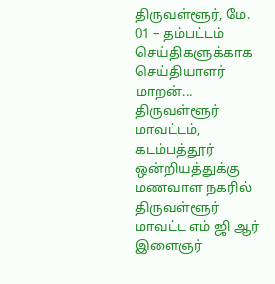திருவள்ளூர், மே. 01 – தம்பட்டம் செய்திகளுக்காக செய்தியாளர் மாறன்... திருவள்ளூர் மாவட்டம், கடம்பத்தூர் ஒன்றியத்துக்கு மணவாள நகரில் திருவள்ளூர் மாவட்ட எம் ஜி ஆர் இளைஞர்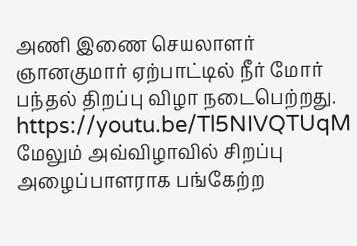அணி இணை செயலாளர் ஞானகுமார் ஏற்பாட்டில் நீர் மோர் பந்தல் திறப்பு விழா நடைபெற்றது. https://youtu.be/Tl5NIVQTUqM மேலும் அவ்விழாவில் சிறப்பு அழைப்பாளராக பங்கேற்ற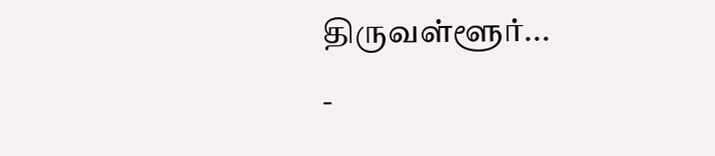திருவள்ளூர்...
-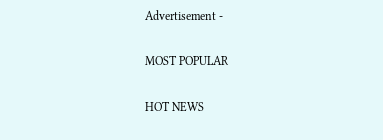Advertisement -

MOST POPULAR

HOT NEWS